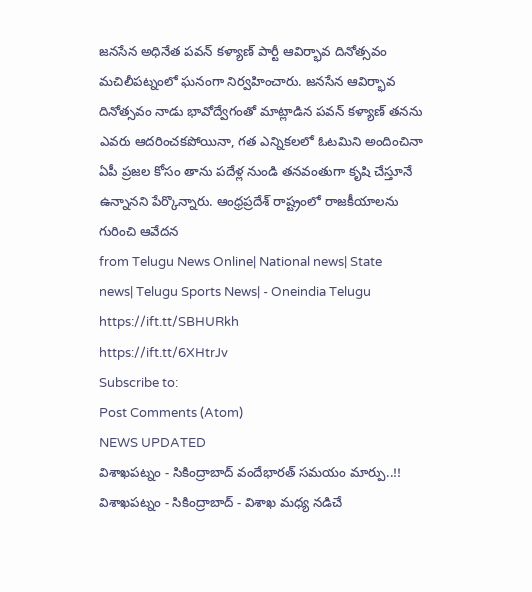జనసేన అధినేత పవన్ కళ్యాణ్ పార్టీ ఆవిర్భావ దినోత్సవం మచిలీపట్నంలో ఘనంగా నిర్వహించారు. జనసేన ఆవిర్భావ దినోత్సవం నాడు భావోద్వేగంతో మాట్లాడిన పవన్ కళ్యాణ్ తనను ఎవరు ఆదరించకపోయినా, గత ఎన్నికలలో ఓటమిని అందించినా ఏపీ ప్రజల కోసం తాను పదేళ్ల నుండి తనవంతుగా కృషి చేస్తూనే ఉన్నానని పేర్కొన్నారు. ఆంధ్రప్రదేశ్ రాష్ట్రంలో రాజకీయాలను గురించి ఆవేదన
from Telugu News Online| National news| State news| Telugu Sports News| - Oneindia Telugu https://ift.tt/SBHURkh
https://ift.tt/6XHtrJv
Subscribe to:
Post Comments (Atom)
NEWS UPDATED
విశాఖపట్నం - సికింద్రాబాద్ వందేభారత్ సమయం మార్పు..!!
విశాఖపట్నం - సికింద్రాబాద్ - విశాఖ మధ్య నడిచే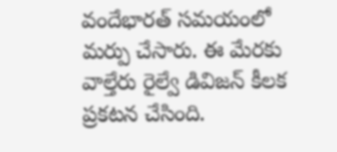వందేభారత్ సమయంలో మర్పు చేసారు. ఈ మేరకు వాల్తేరు రైల్వే డివిజన్ కీలక ప్రకటన చేసింది.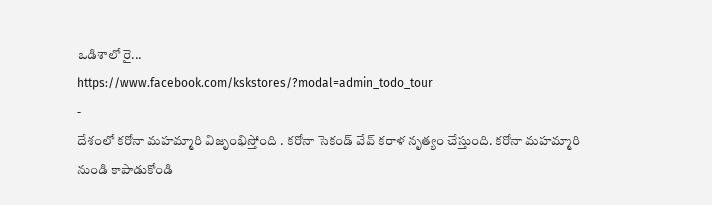ఒడిశాలో రై...
https://www.facebook.com/kskstores/?modal=admin_todo_tour
-
దేశంలో కరోనా మహమ్మారి విజృంభిస్తోంది . కరోనా సెకండ్ వేవ్ కరాళ నృత్యం చేస్తుంది. కరోనా మహమ్మారి నుండి కాపాడుకోండి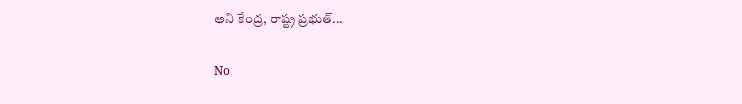అని కేంద్ర, రాష్ట్ర ప్రభుత్...

No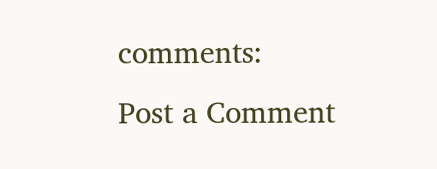comments:
Post a Comment